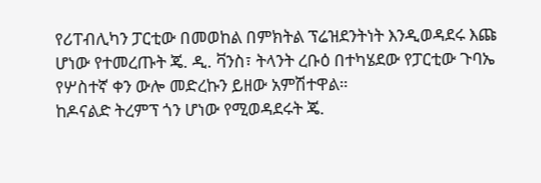የሪፐብሊካን ፓርቲው በመወከል በምክትል ፕሬዝደንትነት እንዲወዳደሩ እጩ ሆነው የተመረጡት ጄ. ዲ. ቫንስ፣ ትላንት ረቡዕ በተካሄደው የፓርቲው ጉባኤ የሦስተኛ ቀን ውሎ መድረኩን ይዘው አምሽተዋል።
ከዶናልድ ትረምፕ ጎን ሆነው የሚወዳደሩት ጄ.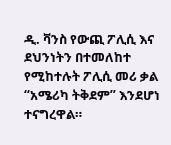ዲ. ቫንስ የውጪ ፖሊሲ እና ደህንነትን በተመለከተ የሚከተሉት ፖሊሲ መሪ ቃል “አሜሪካ ትቅደም” እንደሆነ ተናግረዋል።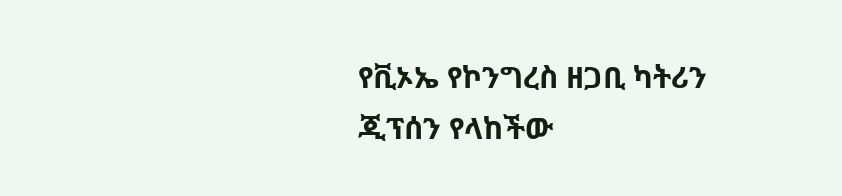የቪኦኤ የኮንግረስ ዘጋቢ ካትሪን ጂፕሰን የላከችው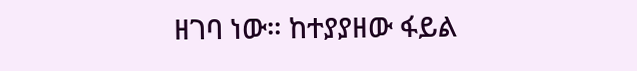ዘገባ ነው። ከተያያዘው ፋይል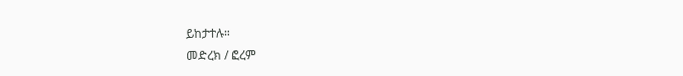ይከታተሉ።
መድረክ / ፎረም